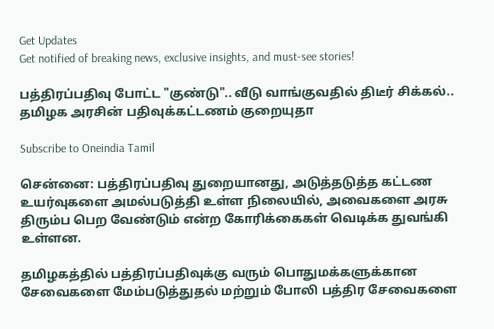Get Updates
Get notified of breaking news, exclusive insights, and must-see stories!

பத்திரப்பதிவு போட்ட "குண்டு".. வீடு வாங்குவதில் திடீர் சிக்கல்.. தமிழக அரசின் பதிவுக்கட்டணம் குறையுதா

Subscribe to Oneindia Tamil

சென்னை: பத்திரப்பதிவு துறையானது, அடுத்தடுத்த கட்டண உயர்வுகளை அமல்படுத்தி உள்ள நிலையில், அவைகளை அரசு திரும்ப பெற வேண்டும் என்ற கோரிக்கைகள் வெடிக்க துவங்கி உள்ளன.

தமிழகத்தில் பத்திரப்பதிவுக்கு வரும் பொதுமக்களுக்கான சேவைகளை மேம்படுத்துதல் மற்றும் போலி பத்திர சேவைகளை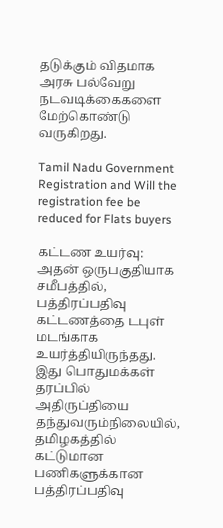தடுக்கும் விதமாக அரசு பல்வேறு நடவடிக்கைகளை மேற்கொண்டு வருகிறது.

Tamil Nadu Government Registration and Will the registration fee be reduced for Flats buyers

கட்டண உயர்வு: அதன் ஒருபகுதியாக சமீபத்தில், பத்திரப்பதிவு கட்டணத்தை டபுள் மடங்காக உயர்த்தியிருந்தது. இது பொதுமக்கள் தரப்பில் அதிருப்தியை தந்துவரும்நிலையில், தமிழகத்தில் கட்டுமான பணிகளுக்கான பத்திரப்பதிவு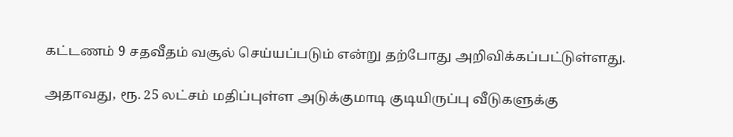கட்டணம் 9 சதவீதம் வசூல் செய்யப்படும் என்று தற்போது அறிவிக்கப்பட்டுள்ளது.

அதாவது, ரூ. 25 லட்சம் மதிப்புள்ள அடுக்குமாடி குடியிருப்பு வீடுகளுக்கு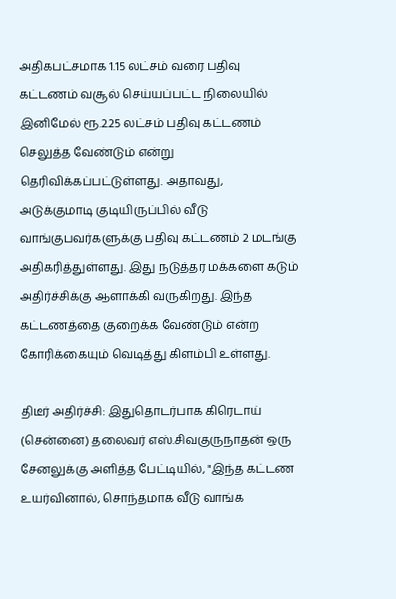அதிகபட்சமாக 1.15 லட்சம் வரை பதிவு கட்டணம் வசூல் செய்யப்பட்ட நிலையில் இனிமேல் ரூ.2.25 லட்சம் பதிவு கட்டணம் செலுத்த வேண்டும் என்று தெரிவிக்கப்பட்டுள்ளது. அதாவது, அடுக்குமாடி குடியிருப்பில் வீடு வாங்குபவர்களுக்கு பதிவு கட்டணம் 2 மடங்கு அதிகரித்துள்ளது. இது நடுத்தர மக்களை கடும் அதிர்ச்சிக்கு ஆளாக்கி வருகிறது. இந்த கட்டணத்தை குறைக்க வேண்டும் என்ற கோரிக்கையும் வெடித்து கிளம்பி உள்ளது.

திடீர் அதிர்ச்சி: இதுதொடர்பாக கிரெடாய் (சென்னை) தலைவர் எஸ்.சிவகுருநாதன் ஒரு சேனலுக்கு அளித்த பேட்டியில், "இந்த கட்டண உயர்வினால், சொந்தமாக வீடு வாங்க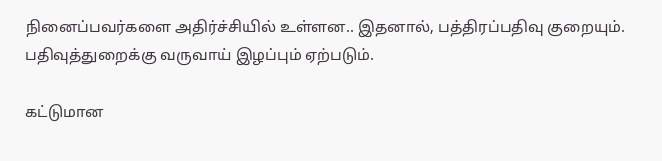நினைப்பவர்களை அதிர்ச்சியில் உள்ளன.. இதனால், பத்திரப்பதிவு குறையும். பதிவுத்துறைக்கு வருவாய் இழப்பும் ஏற்படும்.

கட்டுமான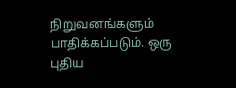நிறுவனங்களும் பாதிக்கப்படும். ஒரு புதிய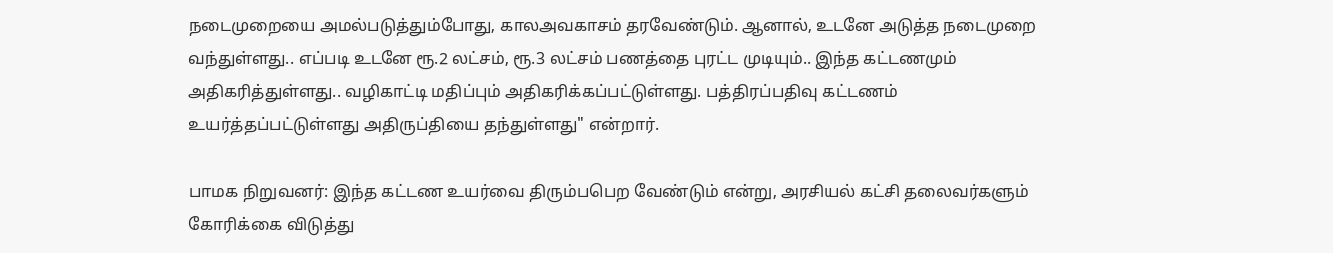நடைமுறையை அமல்படுத்தும்போது, காலஅவகாசம் தரவேண்டும். ஆனால், உடனே அடுத்த நடைமுறை வந்துள்ளது.. எப்படி உடனே ரூ.2 லட்சம், ரூ.3 லட்சம் பணத்தை புரட்ட முடியும்.. இந்த கட்டணமும் அதிகரித்துள்ளது.. வழிகாட்டி மதிப்பும் அதிகரிக்கப்பட்டுள்ளது. பத்திரப்பதிவு கட்டணம் உயர்த்தப்பட்டுள்ளது அதிருப்தியை தந்துள்ளது" என்றார்.

பாமக நிறுவனர்: இந்த கட்டண உயர்வை திரும்பபெற வேண்டும் என்று, அரசியல் கட்சி தலைவர்களும் கோரிக்கை விடுத்து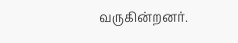வருகின்றனர்.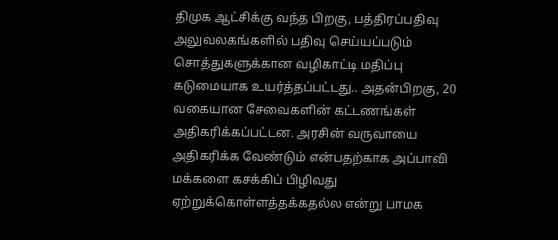திமுக ஆட்சிக்கு வந்த பிறகு, பத்திரப்பதிவு அலுவலகங்களில் பதிவு செய்யப்படும் சொத்துகளுக்கான வழிகாட்டி மதிப்பு கடுமையாக உயர்த்தப்பட்டது.. அதன்பிறகு, 20 வகையான சேவைகளின் கட்டணங்கள் அதிகரிக்கப்பட்டன. அரசின் வருவாயை அதிகரிக்க வேண்டும் என்பதற்காக அப்பாவி மக்களை கசக்கிப் பிழிவது ஏற்றுக்கொள்ளத்தக்கதல்ல என்று பாமக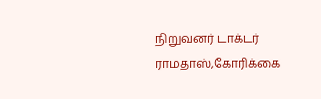நிறுவனர் டாக்டர் ராமதாஸ்,கோரிக்கை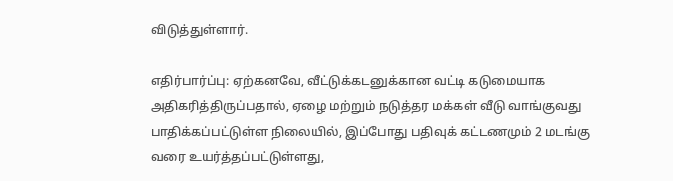விடுத்துள்ளார்.

எதிர்பார்ப்பு: ஏற்கனவே, வீட்டுக்கடனுக்கான வட்டி கடுமையாக அதிகரித்திருப்பதால், ஏழை மற்றும் நடுத்தர மக்கள் வீடு வாங்குவது பாதிக்கப்பட்டுள்ள நிலையில், இப்போது பதிவுக் கட்டணமும் 2 மடங்கு வரை உயர்த்தப்பட்டுள்ளது,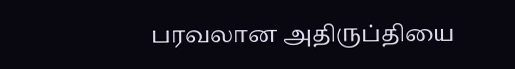பரவலான அதிருப்தியை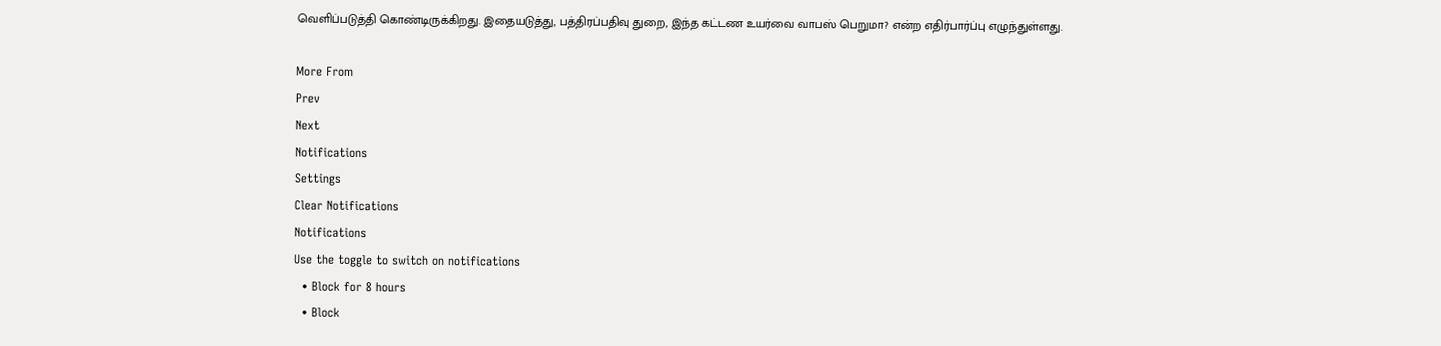வெளிப்படுத்தி கொண்டிருக்கிறது. இதையடுத்து, பத்திரப்பதிவு துறை, இந்த கட்டண உயர்வை வாபஸ் பெறுமா? என்ற எதிர்பார்ப்பு எழுந்துள்ளது.

More From
Prev
Next
Notifications
Settings
Clear Notifications
Notifications
Use the toggle to switch on notifications
  • Block for 8 hours
  • Block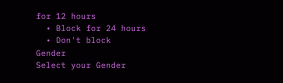for 12 hours
  • Block for 24 hours
  • Don't block
Gender
Select your Gender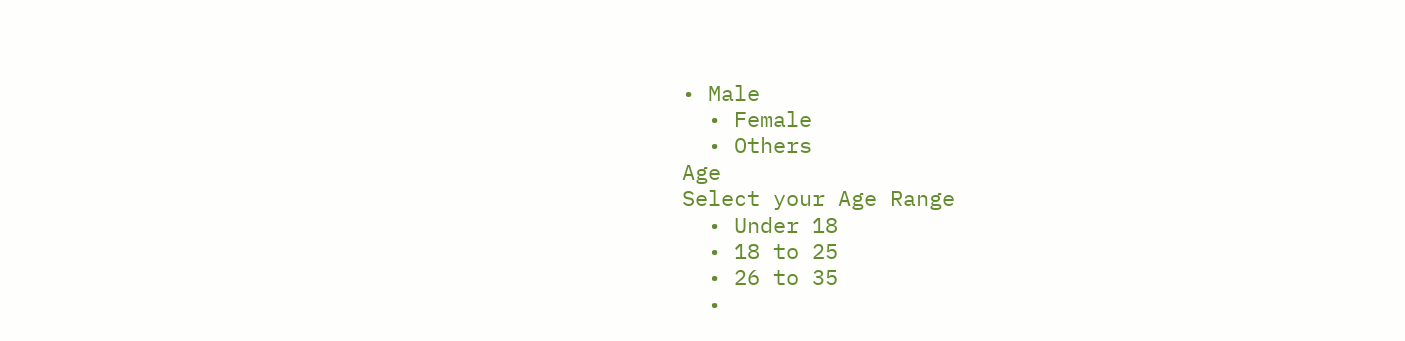• Male
  • Female
  • Others
Age
Select your Age Range
  • Under 18
  • 18 to 25
  • 26 to 35
  •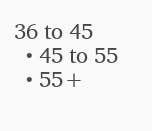36 to 45
  • 45 to 55
  • 55+